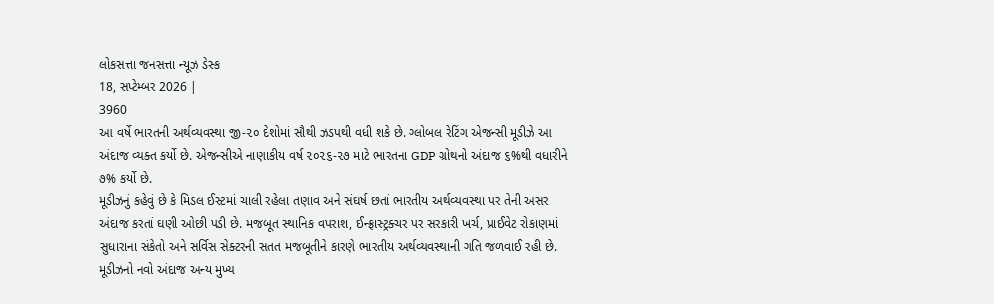લોકસત્તા જનસત્તા ન્યૂઝ ડેસ્ક
18, સપ્ટેમ્બર 2026 |
3960
આ વર્ષે ભારતની અર્થવ્યવસ્થા જી-૨૦ દેશોમાં સૌથી ઝડપથી વધી શકે છે. ગ્લોબલ રેટિંગ એજન્સી મૂડીઝે આ અંદાજ વ્યક્ત કર્યો છે. એજન્સીએ નાણાકીય વર્ષ ૨૦૨૬-૨૭ માટે ભારતના GDP ગ્રોથનો અંદાજ ૬%થી વધારીને ૭% કર્યો છે.
મૂડીઝનું કહેવું છે કે મિડલ ઈસ્ટમાં ચાલી રહેલા તણાવ અને સંઘર્ષ છતાં ભારતીય અર્થવ્યવસ્થા પર તેની અસર અંદાજ કરતાં ઘણી ઓછી પડી છે. મજબૂત સ્થાનિક વપરાશ, ઈન્ફ્રાસ્ટ્રક્ચર પર સરકારી ખર્ચ, પ્રાઈવેટ રોકાણમાં સુધારાના સંકેતો અને સર્વિસ સેક્ટરની સતત મજબૂતીને કારણે ભારતીય અર્થવ્યવસ્થાની ગતિ જળવાઈ રહી છે. મૂડીઝનો નવો અંદાજ અન્ય મુખ્ય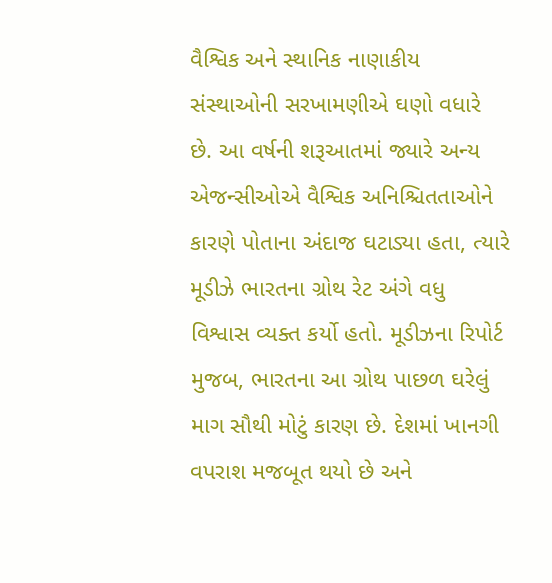વૈશ્વિક અને સ્થાનિક નાણાકીય સંસ્થાઓની સરખામણીએ ઘણો વધારે છે. આ વર્ષની શરૂઆતમાં જ્યારે અન્ય એજન્સીઓએ વૈશ્વિક અનિશ્ચિતતાઓને કારણે પોતાના અંદાજ ઘટાડ્યા હતા, ત્યારે મૂડીઝે ભારતના ગ્રોથ રેટ અંગે વધુ વિશ્વાસ વ્યક્ત કર્યો હતો. મૂડીઝના રિપોર્ટ મુજબ, ભારતના આ ગ્રોથ પાછળ ઘરેલું માગ સૌથી મોટું કારણ છે. દેશમાં ખાનગી વપરાશ મજબૂત થયો છે અને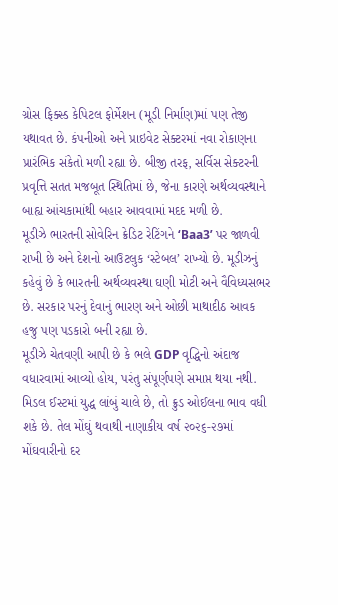ગ્રોસ ફિક્સ્ડ કેપિટલ ફોર્મેશન (મૂડી નિર્માણ)માં પણ તેજી યથાવત છે. કંપનીઓ અને પ્રાઇવેટ સેક્ટરમાં નવા રોકાણના પ્રારંભિક સંકેતો મળી રહ્યા છે. બીજી તરફ, સર્વિસ સેક્ટરની પ્રવૃત્તિ સતત મજબૂત સ્થિતિમાં છે, જેના કારણે અર્થવ્યવસ્થાને બાહ્ય આંચકામાંથી બહાર આવવામાં મદદ મળી છે.
મૂડીઝે ભારતની સોવેરિન ક્રેડિટ રેટિંગને ‘Baa3’ પર જાળવી રાખી છે અને દેશનો આઉટલુક ‘સ્ટેબલ’ રાખ્યો છે. મૂડીઝનું કહેવું છે કે ભારતની અર્થવ્યવસ્થા ઘણી મોટી અને વૈવિધ્યસભર છે. સરકાર પરનું દેવાનું ભારણ અને ઓછી માથાદીઠ આવક હજુ પણ પડકારો બની રહ્યા છે.
મૂડીઝે ચેતવણી આપી છે કે ભલે GDP વૃદ્ધિનો અંદાજ વધારવામાં આવ્યો હોય, પરંતુ સંપૂર્ણપણે સમાપ્ત થયા નથી. મિડલ ઈસ્ટમાં યુદ્ધ લાંબું ચાલે છે, તો ક્રુડ ઓઈલના ભાવ વધી શકે છે. તેલ મોંઘું થવાથી નાણાકીય વર્ષ ૨૦૨૬-૨૭માં મોંઘવારીનો દર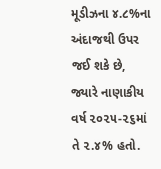મૂડીઝના ૪.૮%ના અંદાજથી ઉપર જઈ શકે છે, જ્યારે નાણાકીય વર્ષ ૨૦૨૫-૨૬માં તે ૨.૪% હતો.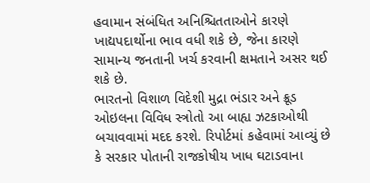હવામાન સંબંધિત અનિશ્ચિતતાઓને કારણે ખાદ્યપદાર્થોના ભાવ વધી શકે છે, જેના કારણે સામાન્ય જનતાની ખર્ચ કરવાની ક્ષમતાને અસર થઈ શકે છે.
ભારતનો વિશાળ વિદેશી મુદ્રા ભંડાર અને ક્રૂડ ઓઇલના વિવિધ સ્ત્રોતો આ બાહ્ય ઝટકાઓથી બચાવવામાં મદદ કરશે. રિપોર્ટમાં કહેવામાં આવ્યું છે કે સરકાર પોતાની રાજકોષીય ખાધ ઘટાડવાના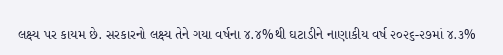લક્ષ્ય પર કાયમ છે. સરકારનો લક્ષ્ય તેને ગયા વર્ષના ૪.૪%થી ઘટાડીને નાણાકીય વર્ષ ૨૦૨૬-૨૭માં ૪.૩%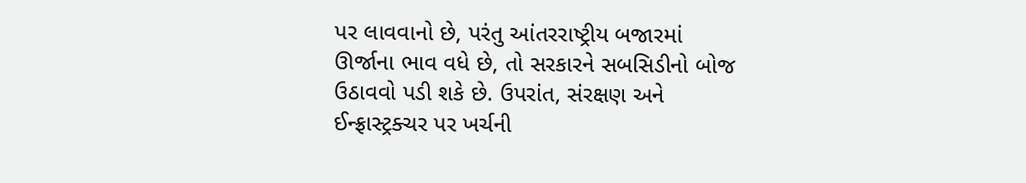પર લાવવાનો છે, પરંતુ આંતરરાષ્ટ્રીય બજારમાં ઊર્જાના ભાવ વધે છે, તો સરકારને સબસિડીનો બોજ ઉઠાવવો પડી શકે છે. ઉપરાંત, સંરક્ષણ અને ઈન્ફ્રાસ્ટ્રક્ચર પર ખર્ચની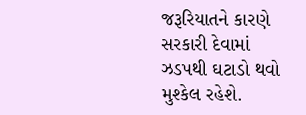જરૂરિયાતને કારણે સરકારી દેવામાં ઝડપથી ઘટાડો થવો મુશ્કેલ રહેશે.